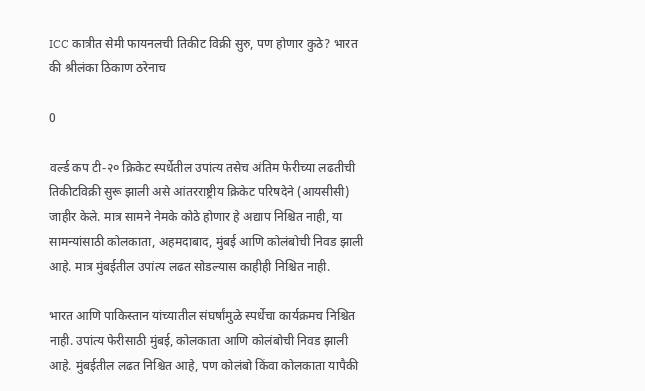ICC कात्रीत सेमी फायनलची तिकीट विक्री सुरु, पण होणार कुठे? भारत की श्रीलंका ठिकाण ठरेनाच

0

वर्ल्ड कप टी-२० क्रिकेट स्पर्धेतील उपांत्य तसेच अंतिम फेरीच्या लढतीची तिकीटविक्री सुरू झाली असे आंतरराष्ट्रीय क्रिकेट परिषदेने (आयसीसी) जाहीर केले. मात्र सामने नेमके कोठे होणार हे अद्याप निश्चित नाही, या सामन्यांसाठी कोलकाता, अहमदाबाद, मुंबई आणि कोलंबोची निवड झाली आहे. मात्र मुंबईतील उपांत्य लढत सोडल्यास काहीही निश्चित नाही.

भारत आणि पाकिस्तान यांच्यातील संघर्षांमुळे स्पर्धेचा कार्यक्रमच निश्चित नाही. उपांत्य फेरीसाठी मुंबई, कोलकाता आणि कोलंबोची निवड झाली आहे. मुंबईतील लढत निश्चित आहे, पण कोलंबो किंवा कोलकाता यापैकी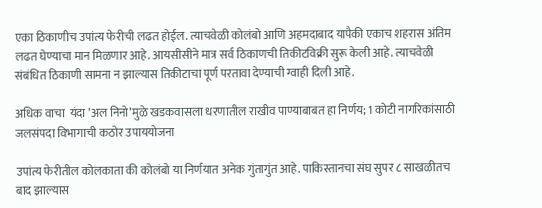एका ठिकाणीच उपांत्य फेरीची लढत होईल. त्याचवेळी कोलंबो आणि अहमदाबाद यापैकी एकाच शहरास अंतिम लढत घेण्याचा मान मिळणार आहे. आयसीसीने मात्र सर्व ठिकाणची तिकीटविक्री सुरू केली आहे. त्याचवेळी संबंधित ठिकाणी सामना न झाल्यास तिकीटाचा पूर्ण परतावा देण्याची ग्वाही दिली आहे.

अधिक वाचा  यंदा ‌’अल निनो‌’मुळे खडकवासला धरणातील राखीव पाण्याबाबत हा निर्णय; 1 कोटी नागरिकांसाठी जलसंपदा विभागाची कठोर उपाययोजना

उपांत्य फेरीतील कोलकाता की कोलंबो या निर्णयात अनेक गुंतागुंत आहे. पाकिस्तानचा संघ सुपर ८ साखळीतच बाद झाल्यास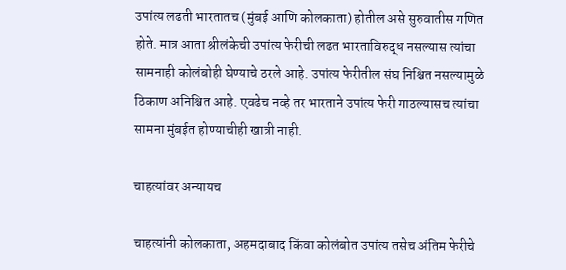उपांत्य लढती भारतातच (मुंबई आणि कोलकाता) होतील असे सुरुवातीस गणित होते. मात्र आता श्रीलंकेची उपांत्य फेरीची लढत भारताविरुद्ध नसल्यास त्यांचा सामनाही कोलंबोही घेण्याचे ठरले आहे. उपांत्य फेरीतील संघ निश्चित नसल्यामुळे ठिकाण अनिश्चित आहे. एवढेच नव्हे तर भारताने उपांत्य फेरी गाठल्यासच त्यांचा सामना मुंबईत होण्याचीही खात्री नाही.

चाहत्यांवर अन्यायच

चाहत्यांनी कोलकाता, अहमदाबाद किंवा कोलंबोत उपांत्य तसेच अंतिम फेरीचे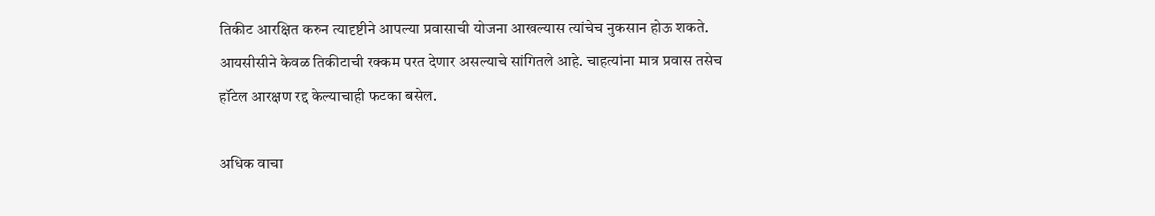तिकीट आरक्षित करुन त्यादृष्टीने आपल्या प्रवासाची योजना आखल्यास त्यांचेच नुकसान होऊ शकते. आयसीसीने केवळ तिकीटाची रक्कम परत देणार असल्याचे सांगितले आहे. चाहत्यांना मात्र प्रवास तसेच हॉटेल आरक्षण रद्द केल्याचाही फटका बसेल.

अधिक वाचा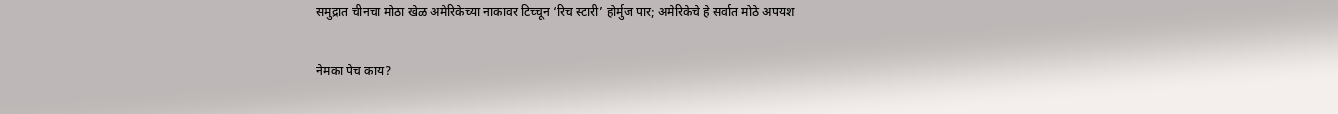समुद्रात चीनचा मोठा खेळ अमेरिकेच्या नाकावर टिच्चून ‘रिच स्टारी’ होर्मुज पार; अमेरिकेचे हे सर्वात मोठे अपयश

नेमका पेच काय?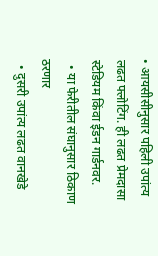• आयसीसीनुसार पहिली उपांत्य लढत फ्लोटिंग. ही लढत प्रेमदासा स्टेडियम किंवा ईडन गार्डनवर.
  • या फेरीतील संघानुसार ठिकाण ठरणार
  • दुसरी उपांत्य लढत वानखेडे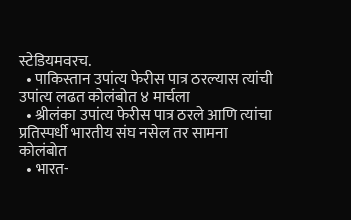स्टेडियमवरच.
  • पाकिस्तान उपांत्य फेरीस पात्र ठरल्यास त्यांची उपांत्य लढत कोलंबोत ४ मार्चला
  • श्रीलंका उपांत्य फेरीस पात्र ठरले आणि त्यांचा प्रतिस्पर्धी भारतीय संघ नसेल तर सामना कोलंबोत
  • भारत-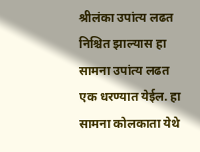श्रीलंका उपांत्य लढत निश्चित झाल्यास हा सामना उपांत्य लढत एक धरण्यात येईल. हा सामना कोलकाता येथे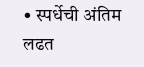• स्पर्धेची अंतिम लढत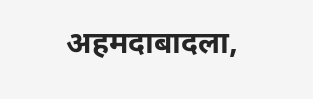अहमदाबादला,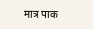मात्र पाक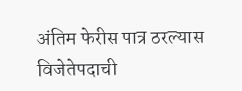अंतिम फेरीस पात्र ठरल्यास विजेतेपदाची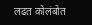लढत कोलंबोत